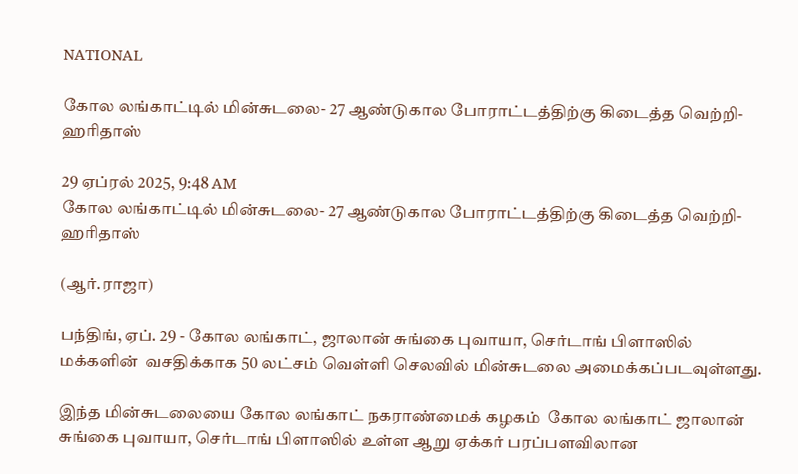NATIONAL

கோல லங்காட்டில் மின்சுடலை- 27 ஆண்டுகால போராட்டத்திற்கு கிடைத்த வெற்றி- ஹரிதாஸ்

29 ஏப்ரல் 2025, 9:48 AM
கோல லங்காட்டில் மின்சுடலை- 27 ஆண்டுகால போராட்டத்திற்கு கிடைத்த வெற்றி- ஹரிதாஸ்

(ஆர்.ராஜா)

பந்திங், ஏப். 29 - கோல லங்காட், ஜாலான் சுங்கை புவாயா, செர்டாங் பிளாஸில் மக்களின்  வசதிக்காக 50 லட்சம் வெள்ளி செலவில் மின்சுடலை அமைக்கப்படவுள்ளது.

இந்த மின்சுடலையை கோல லங்காட் நகராண்மைக் கழகம்  கோல லங்காட் ஜாலான் சுங்கை புவாயா, செர்டாங் பிளாஸில் உள்ள ஆறு ஏக்கர் பரப்பளவிலான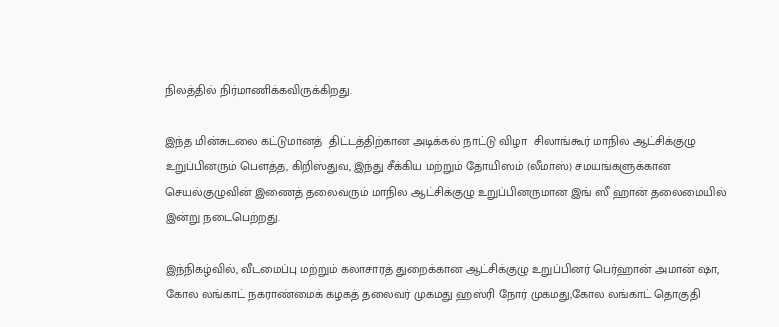நிலத்தில் நிர்மாணிக்கவிருக்கிறது.

இந்த மின்சுடலை கட்டுமானத்  திட்டத்திற்கான அடிக்கல் நாட்டு விழா  சிலாங்கூர் மாநில ஆட்சிக்குழு உறுப்பினரும் பௌத்த, கிறிஸ்துவ, இந்து சீக்கிய மற்றும் தோயிஸம் (லீமாஸ்) சமயங்களுக்கான செயல்குழுவின் இணைத் தலைவரும் மாநில ஆட்சிக்குழு உறுப்பினருமான இங் ஸீ ஹான் தலைமையில் இன்று நடைபெற்றது.

இந்நிகழ்வில், வீடமைப்பு மற்றும் கலாசாரத் துறைக்கான ஆட்சிக்குழு உறுப்பினர் பெர்ஹான் அமான் ஷா, கோல லங்காட் நகராண்மைக் கழகத் தலைவர் முகமது ஹஸ்ரி நோர் முகமது,கோல லங்காட் தொகுதி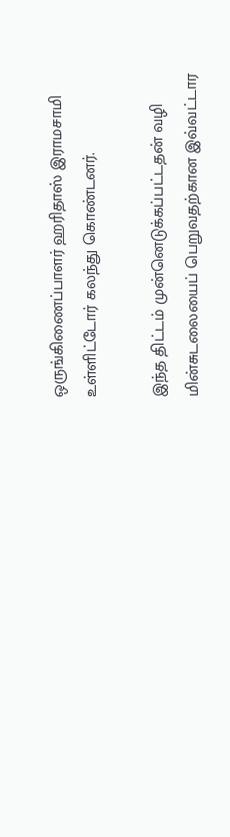ஒருங்கிணைப்பாளர் ஹரிதாஸ் இராமசாமி உள்ளிட்டோர் கலந்து கொண்டனர்.

இந்த திட்டம் முன்னெடுக்கப்பட்டதன் வழி மின்சுடலையைப் பெறுவதற்கான இவ்வட்டார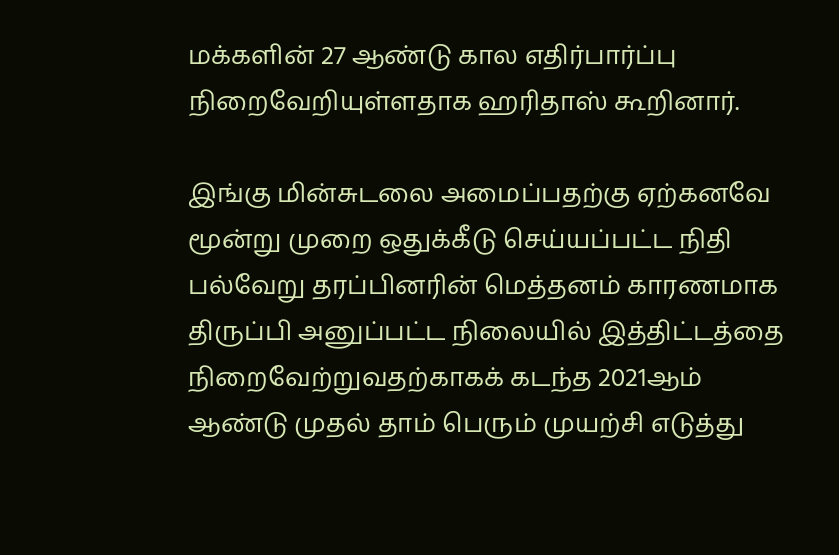மக்களின் 27 ஆண்டு கால எதிர்பார்ப்பு நிறைவேறியுள்ளதாக ஹரிதாஸ் கூறினார்.

இங்கு மின்சுடலை அமைப்பதற்கு ஏற்கனவே மூன்று முறை ஒதுக்கீடு செய்யப்பட்ட நிதி பல்வேறு தரப்பினரின் மெத்தனம் காரணமாக திருப்பி அனுப்பட்ட நிலையில் இத்திட்டத்தை நிறைவேற்றுவதற்காகக் கடந்த 2021ஆம் ஆண்டு முதல் தாம் பெரும் முயற்சி எடுத்து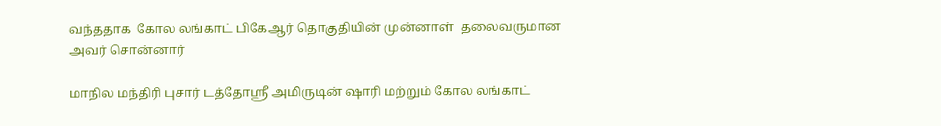வந்ததாக  கோல லங்காட் பிகேஆர் தொகுதியின் முன்னாள்  தலைவருமான அவர் சொன்னார்

மாநில மந்திரி புசார் டத்தோஸ்ரீ அமிருடின் ஷாரி மற்றும் கோல லங்காட்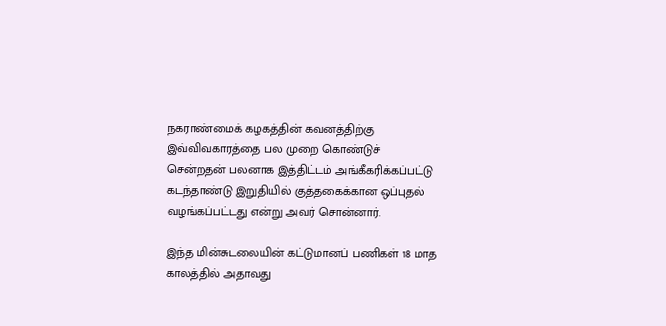நகராண்மைக் கழகத்தின் கவனத்திற்கு இவ்விவகாரத்தை பல முறை கொண்டுச் சென்றதன் பலனாக இத்திட்டம் அங்கீகரிக்கப்பட்டு கடந்தாண்டு இறுதியில் குத்தகைக்கான ஒப்புதல் வழங்கப்பட்டது என்று அவர் சொன்னார்.

இந்த மின்சுடலையின் கட்டுமானப் பணிகள் 18 மாத காலத்தில் அதாவது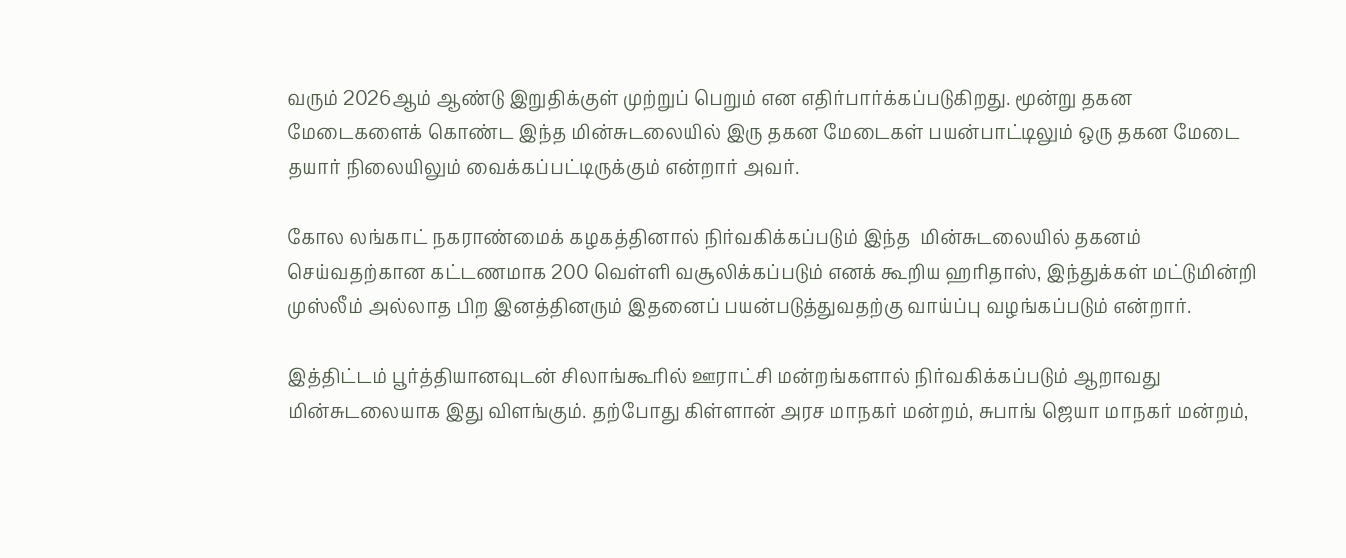வரும் 2026ஆம் ஆண்டு இறுதிக்குள் முற்றுப் பெறும் என எதிர்பார்க்கப்படுகிறது. மூன்று தகன மேடைகளைக் கொண்ட இந்த மின்சுடலையில் இரு தகன மேடைகள் பயன்பாட்டிலும் ஒரு தகன மேடை தயார் நிலையிலும் வைக்கப்பட்டிருக்கும் என்றார் அவர்.

கோல லங்காட் நகராண்மைக் கழகத்தினால் நிர்வகிக்கப்படும் இந்த  மின்சுடலையில் தகனம் செய்வதற்கான கட்டணமாக 200 வெள்ளி வசூலிக்கப்படும் எனக் கூறிய ஹரிதாஸ், இந்துக்கள் மட்டுமின்றி முஸ்லீம் அல்லாத பிற இனத்தினரும் இதனைப் பயன்படுத்துவதற்கு வாய்ப்பு வழங்கப்படும் என்றார்.

இத்திட்டம் பூர்த்தியானவுடன் சிலாங்கூரில் ஊராட்சி மன்றங்களால் நிர்வகிக்கப்படும் ஆறாவது மின்சுடலையாக இது விளங்கும். தற்போது கிள்ளான் அரச மாநகர் மன்றம், சுபாங் ஜெயா மாநகர் மன்றம்,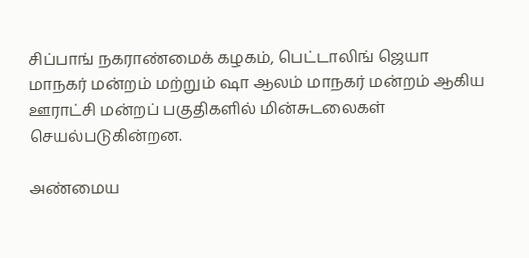சிப்பாங் நகராண்மைக் கழகம், பெட்டாலிங் ஜெயா மாநகர் மன்றம் மற்றும் ஷா ஆலம் மாநகர் மன்றம் ஆகிய ஊராட்சி மன்றப் பகுதிகளில் மின்சுடலைகள் செயல்படுகின்றன.

அண்மைய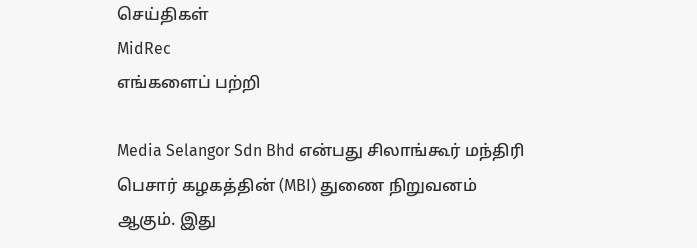செய்திகள்
MidRec
எங்களைப் பற்றி

Media Selangor Sdn Bhd என்பது சிலாங்கூர் மந்திரி பெசார் கழகத்தின் (MBI) துணை நிறுவனம் ஆகும். இது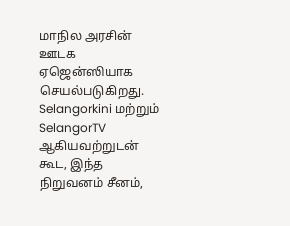மாநில அரசின் ஊடக ஏஜென்ஸியாக செயல்படுகிறது. Selangorkini மற்றும் SelangorTV ஆகியவற்றுடன் கூட, இந்த நிறுவனம் சீனம்,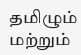தமிழும் மற்றும்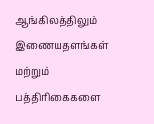ஆங்கிலத்திலும் இணையதளங்கள் மற்றும் பத்திரிகைகளை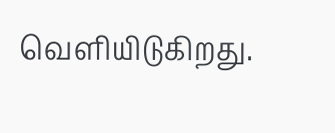வெளியிடுகிறது.